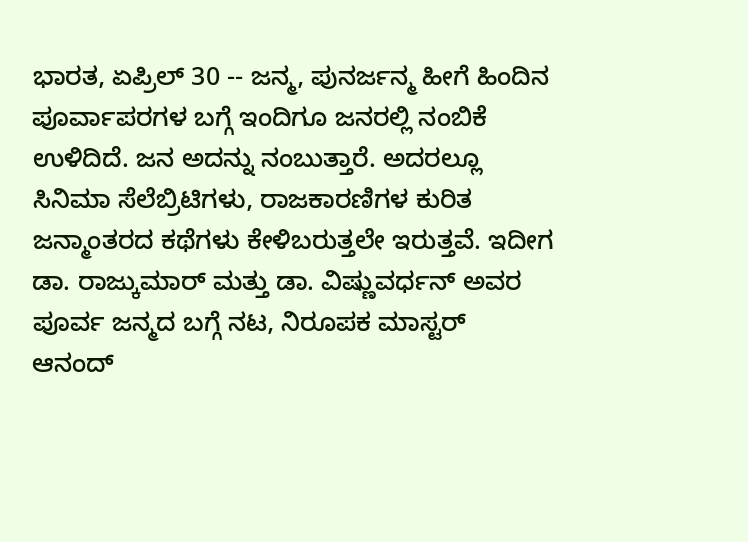ಭಾರತ, ಏಪ್ರಿಲ್ 30 -- ಜನ್ಮ, ಪುನರ್ಜನ್ಮ ಹೀಗೆ ಹಿಂದಿನ ಪೂರ್ವಾಪರಗಳ ಬಗ್ಗೆ ಇಂದಿಗೂ ಜನರಲ್ಲಿ ನಂಬಿಕೆ ಉಳಿದಿದೆ. ಜನ ಅದನ್ನು ನಂಬುತ್ತಾರೆ. ಅದರಲ್ಲೂ ಸಿನಿಮಾ ಸೆಲೆಬ್ರಿಟಿಗಳು, ರಾಜಕಾರಣಿಗಳ ಕುರಿತ ಜನ್ಮಾಂತರದ ಕಥೆಗಳು ಕೇಳಿಬರುತ್ತಲೇ ಇರುತ್ತವೆ. ಇದೀಗ ಡಾ. ರಾಜ್ಕುಮಾರ್ ಮತ್ತು ಡಾ. ವಿಷ್ಣುವರ್ಧನ್ ಅವರ ಪೂರ್ವ ಜನ್ಮದ ಬಗ್ಗೆ ನಟ, ನಿರೂಪಕ ಮಾಸ್ಟರ್ ಆನಂದ್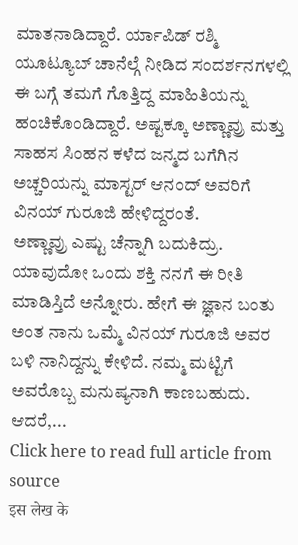ಮಾತನಾಡಿದ್ದಾರೆ. ರ್ಯಾಪಿಡ್ ರಶ್ಮಿ ಯೂಟ್ಯೂಬ್ ಚಾನೆಲ್ಗೆ ನೀಡಿದ ಸಂದರ್ಶನಗಳಲ್ಲಿ ಈ ಬಗ್ಗೆ ತಮಗೆ ಗೊತ್ತಿದ್ದ ಮಾಹಿತಿಯನ್ನು ಹಂಚಿಕೊಂಡಿದ್ದಾರೆ. ಅಷ್ಟಕ್ಕೂ ಅಣ್ಣಾವ್ರು ಮತ್ತು ಸಾಹಸ ಸಿಂಹನ ಕಳೆದ ಜನ್ಮದ ಬಗೆಗಿನ ಅಚ್ಚರಿಯನ್ನು ಮಾಸ್ಟರ್ ಆನಂದ್ ಅವರಿಗೆ ವಿನಯ್ ಗುರೂಜಿ ಹೇಳಿದ್ದರಂತೆ.
ಅಣ್ಣಾವ್ರು ಎಷ್ಟು ಚೆನ್ನಾಗಿ ಬದುಕಿದ್ರು. ಯಾವುದೋ ಒಂದು ಶಕ್ತಿ ನನಗೆ ಈ ರೀತಿ ಮಾಡಿಸ್ತಿದೆ ಅನ್ನೋರು. ಹೇಗೆ ಈ ಜ್ಞಾನ ಬಂತು ಅಂತ ನಾನು ಒಮ್ಮೆ ವಿನಯ್ ಗುರೂಜಿ ಅವರ ಬಳಿ ನಾನಿದ್ದನ್ನು ಕೇಳಿದೆ. ನಮ್ಮ ಮಟ್ಟಿಗೆ ಅವರೊಬ್ಬ ಮನುಷ್ಯನಾಗಿ ಕಾಣಬಹುದು. ಆದರೆ,...
Click here to read full article from source
इस लेख के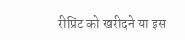रीप्रिंट को खरीदने या इस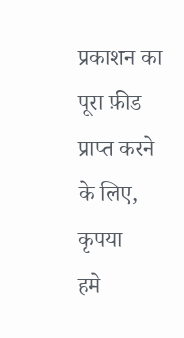प्रकाशन का पूरा फ़ीड प्राप्त करने के लिए, कृपया
हमे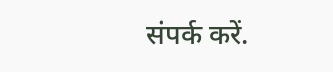संपर्क करें.